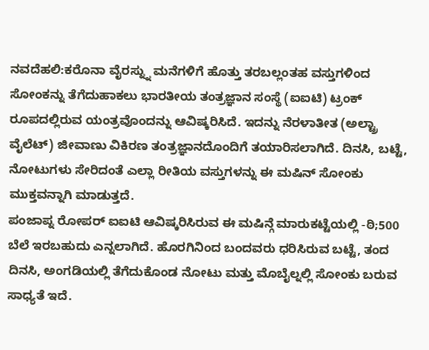ನವದೆಹಲಿ:ಕರೊನಾ ವೈರಸ್ನ್ನು ಮನೆಗಳಿಗೆ ಹೊತ್ತು ತರಬಲ್ಲಂತಹ ವಸ್ತುಗಳಿಂದ ಸೋಂಕನ್ನು ತೆಗೆದುಹಾಕಲು ಭಾರತೀಯ ತಂತ್ರಜ್ಞಾನ ಸಂಸ್ಥೆ (ಐಐಟಿ) ಟ್ರಂಕ್ ರೂಪದಲ್ಲಿರುವ ಯಂತ್ರವೊಂದನ್ನು ಆವಿಷ್ಕರಿಸಿದೆ. ಇದನ್ನು ನೆರಳಾತೀತ (ಅಲ್ಟ್ರಾ ವೈಲೆಟ್) ಜೀವಾಣು ವಿಕಿರಣ ತಂತ್ರಜ್ಞಾನದೊಂದಿಗೆ ತಯಾರಿಸಲಾಗಿದೆ. ದಿನಸಿ, ಬಟ್ಟೆ, ನೋಟುಗಳು ಸೇರಿದಂತೆ ಎಲ್ಲಾ ರೀತಿಯ ವಸ್ತುಗಳನ್ನು ಈ ಮಷಿನ್ ಸೋಂಕು ಮುಕ್ತವನ್ನಾಗಿ ಮಾಡುತ್ತದೆ.
ಪಂಜಾಪ್ನ ರೋಪರ್ ಐಐಟಿ ಆವಿಷ್ಕರಿಸಿರುವ ಈ ಮಷಿನ್ಗೆ ಮಾರುಕಟ್ಟೆಯಲ್ಲಿ -ಠಿ;500 ಬೆಲೆ ಇರಬಹುದು ಎನ್ನಲಾಗಿದೆ. ಹೊರಗಿನಿಂದ ಬಂದವರು ಧರಿಸಿರುವ ಬಟ್ಟೆ, ತಂದ ದಿನಸಿ, ಅಂಗಡಿಯಲ್ಲಿ ತೆಗೆದುಕೊಂಡ ನೋಟು ಮತ್ತು ಮೊಬೈಲ್ನಲ್ಲಿ ಸೋಂಕು ಬರುವ ಸಾಧ್ಯತೆ ಇದೆ.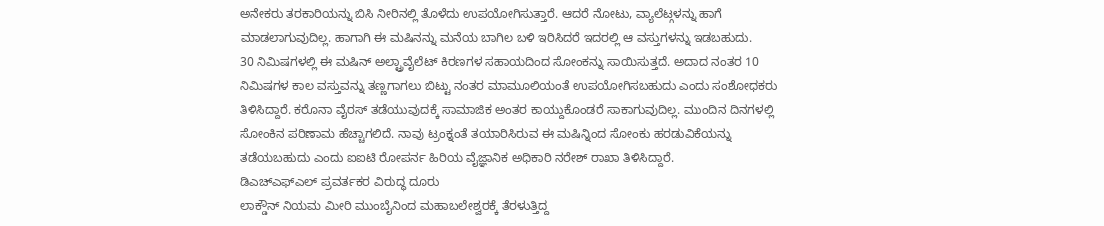ಅನೇಕರು ತರಕಾರಿಯನ್ನು ಬಿಸಿ ನೀರಿನಲ್ಲಿ ತೊಳೆದು ಉಪಯೋಗಿಸುತ್ತಾರೆ. ಆದರೆ ನೋಟು, ವ್ಯಾಲೆಟ್ಗಳನ್ನು ಹಾಗೆ ಮಾಡಲಾಗುವುದಿಲ್ಲ. ಹಾಗಾಗಿ ಈ ಮಷಿನನ್ನು ಮನೆಯ ಬಾಗಿಲ ಬಳಿ ಇರಿಸಿದರೆ ಇದರಲ್ಲಿ ಆ ವಸ್ತುಗಳನ್ನು ಇಡಬಹುದು.
30 ನಿಮಿಷಗಳಲ್ಲಿ ಈ ಮಷಿನ್ ಅಲ್ಟ್ರಾವೈಲೆಟ್ ಕಿರಣಗಳ ಸಹಾಯದಿಂದ ಸೋಂಕನ್ನು ಸಾಯಿಸುತ್ತದೆ. ಅದಾದ ನಂತರ 10 ನಿಮಿಷಗಳ ಕಾಲ ವಸ್ತುವನ್ನು ತಣ್ಣಗಾಗಲು ಬಿಟ್ಟು ನಂತರ ಮಾಮೂಲಿಯಂತೆ ಉಪಯೋಗಿಸಬಹುದು ಎಂದು ಸಂಶೋಧಕರು ತಿಳಿಸಿದ್ದಾರೆ. ಕರೊನಾ ವೈರಸ್ ತಡೆಯುವುದಕ್ಕೆ ಸಾಮಾಜಿಕ ಅಂತರ ಕಾಯ್ದುಕೊಂಡರೆ ಸಾಕಾಗುವುದಿಲ್ಲ. ಮುಂದಿನ ದಿನಗಳಲ್ಲಿ ಸೋಂಕಿನ ಪರಿಣಾಮ ಹೆಚ್ಚಾಗಲಿದೆ. ನಾವು ಟ್ರಂಕ್ನಂತೆ ತಯಾರಿಸಿರುವ ಈ ಮಷಿನ್ನಿಂದ ಸೋಂಕು ಹರಡುವಿಕೆಯನ್ನು ತಡೆಯಬಹುದು ಎಂದು ಐಐಟಿ ರೋಪರ್ನ ಹಿರಿಯ ವೈಜ್ಞಾನಿಕ ಅಧಿಕಾರಿ ನರೇಶ್ ರಾಖಾ ತಿಳಿಸಿದ್ದಾರೆ.
ಡಿಎಚ್ಎಫ್ಎಲ್ ಪ್ರವರ್ತಕರ ವಿರುದ್ಧ ದೂರು
ಲಾಕ್ಡೌನ್ ನಿಯಮ ಮೀರಿ ಮುಂಬೈನಿಂದ ಮಹಾಬಲೇಶ್ವರಕ್ಕೆ ತೆರಳುತ್ತಿದ್ದ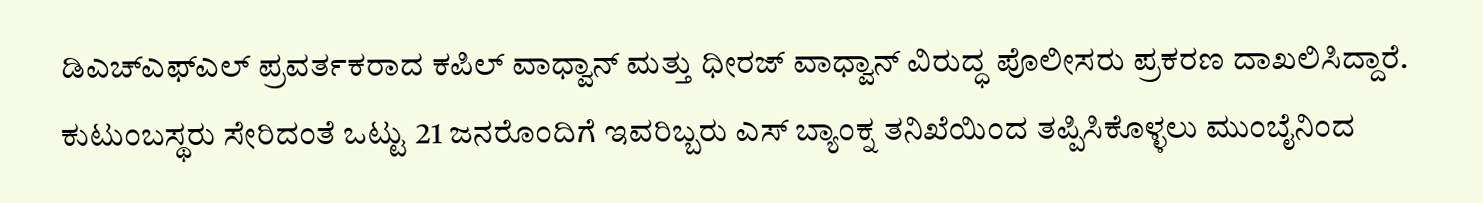ಡಿಎಚ್ಎಫ್ಎಲ್ ಪ್ರವರ್ತಕರಾದ ಕಪಿಲ್ ವಾಧ್ವಾನ್ ಮತ್ತು ಧೀರಜ್ ವಾಧ್ವಾನ್ ವಿರುದ್ಧ ಪೊಲೀಸರು ಪ್ರಕರಣ ದಾಖಲಿಸಿದ್ದಾರೆ. ಕುಟುಂಬಸ್ಥರು ಸೇರಿದಂತೆ ಒಟ್ಟು 21 ಜನರೊಂದಿಗೆ ಇವರಿಬ್ಬರು ಎಸ್ ಬ್ಯಾಂಕ್ನ ತನಿಖೆಯಿಂದ ತಪ್ಪಿಸಿಕೊಳ್ಳಲು ಮುಂಬೈನಿಂದ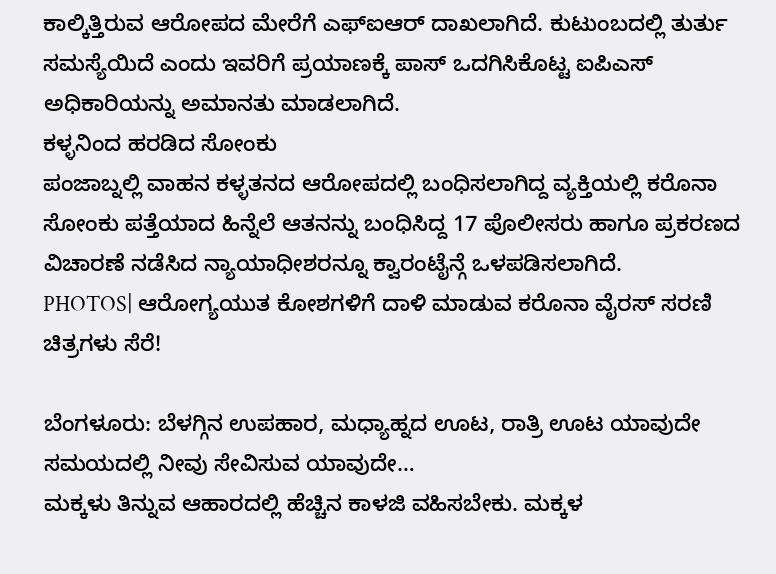ಕಾಲ್ಕಿತ್ತಿರುವ ಆರೋಪದ ಮೇರೆಗೆ ಎಫ್ಐಆರ್ ದಾಖಲಾಗಿದೆ. ಕುಟುಂಬದಲ್ಲಿ ತುರ್ತು ಸಮಸ್ಯೆಯಿದೆ ಎಂದು ಇವರಿಗೆ ಪ್ರಯಾಣಕ್ಕೆ ಪಾಸ್ ಒದಗಿಸಿಕೊಟ್ಟ ಐಪಿಎಸ್ ಅಧಿಕಾರಿಯನ್ನು ಅಮಾನತು ಮಾಡಲಾಗಿದೆ.
ಕಳ್ಳನಿಂದ ಹರಡಿದ ಸೋಂಕು
ಪಂಜಾಬ್ನಲ್ಲಿ ವಾಹನ ಕಳ್ಳತನದ ಆರೋಪದಲ್ಲಿ ಬಂಧಿಸಲಾಗಿದ್ದ ವ್ಯಕ್ತಿಯಲ್ಲಿ ಕರೊನಾ ಸೋಂಕು ಪತ್ತೆಯಾದ ಹಿನ್ನೆಲೆ ಆತನನ್ನು ಬಂಧಿಸಿದ್ದ 17 ಪೊಲೀಸರು ಹಾಗೂ ಪ್ರಕರಣದ ವಿಚಾರಣೆ ನಡೆಸಿದ ನ್ಯಾಯಾಧೀಶರನ್ನೂ ಕ್ವಾರಂಟೈನ್ಗೆ ಒಳಪಡಿಸಲಾಗಿದೆ.
PHOTOS| ಆರೋಗ್ಯಯುತ ಕೋಶಗಳಿಗೆ ದಾಳಿ ಮಾಡುವ ಕರೊನಾ ವೈರಸ್ ಸರಣಿ ಚಿತ್ರಗಳು ಸೆರೆ!

ಬೆಂಗಳೂರು: ಬೆಳಗ್ಗಿನ ಉಪಹಾರ, ಮಧ್ಯಾಹ್ನದ ಊಟ, ರಾತ್ರಿ ಊಟ ಯಾವುದೇ ಸಮಯದಲ್ಲಿ ನೀವು ಸೇವಿಸುವ ಯಾವುದೇ…
ಮಕ್ಕಳು ತಿನ್ನುವ ಆಹಾರದಲ್ಲಿ ಹೆಚ್ಚಿನ ಕಾಳಜಿ ವಹಿಸಬೇಕು. ಮಕ್ಕಳ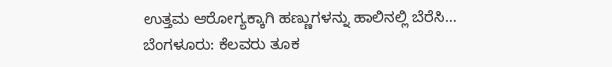ಉತ್ತಮ ಆರೋಗ್ಯಕ್ಕಾಗಿ ಹಣ್ಣುಗಳನ್ನು ಹಾಲಿನಲ್ಲಿ ಬೆರೆಸಿ…
ಬೆಂಗಳೂರು: ಕೆಲವರು ತೂಕ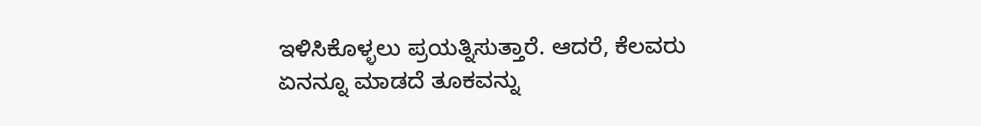ಇಳಿಸಿಕೊಳ್ಳಲು ಪ್ರಯತ್ನಿಸುತ್ತಾರೆ. ಆದರೆ, ಕೆಲವರು ಏನನ್ನೂ ಮಾಡದೆ ತೂಕವನ್ನು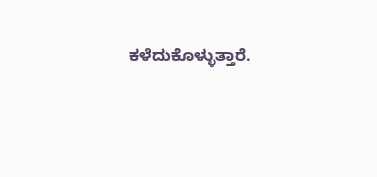ಕಳೆದುಕೊಳ್ಳುತ್ತಾರೆ.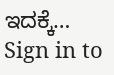ಇದಕ್ಕೆ…
Sign in to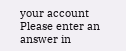your account
Please enter an answer in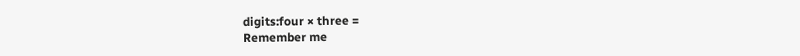digits:four × three =
Remember me